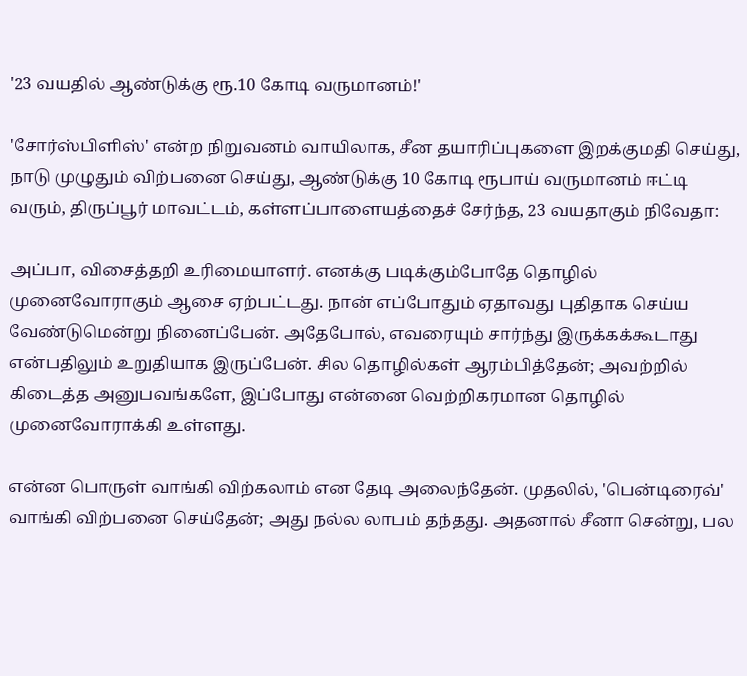'23 வயதில் ஆண்டுக்கு ரூ.10 கோடி வருமானம்!'

'சோர்ஸ்பிளிஸ்' என்ற நிறுவனம் வாயிலாக, சீன தயாரிப்புகளை இறக்குமதி செய்து, நாடு முழுதும் விற்பனை செய்து, ஆண்டுக்கு 10 கோடி ரூபாய் வருமானம் ஈட்டி வரும், திருப்பூர் மாவட்டம், கள்ளப்பாளையத்தைச் சேர்ந்த, 23 வயதாகும் நிவேதா:

அப்பா, விசைத்தறி உரிமையாளர். எனக்கு படிக்கும்போதே தொழில் முனைவோராகும் ஆசை ஏற்பட்டது. நான் எப்போதும் ஏதாவது புதிதாக செய்ய வேண்டுமென்று நினைப்பேன். அதேபோல், எவரையும் சார்ந்து இருக்கக்கூடாது என்பதிலும் உறுதியாக இருப்பேன். சில தொழில்கள் ஆரம்பித்தேன்; அவற்றில் கிடைத்த அனுபவங்களே, இப்போது என்னை வெற்றிகரமான தொழில் முனைவோராக்கி உள்ளது.

என்ன பொருள் வாங்கி விற்கலாம் என தேடி அலைந்தேன். முதலில், 'பென்டிரைவ்' வாங்கி விற்பனை செய்தேன்; அது நல்ல லாபம் தந்தது. அதனால் சீனா சென்று, பல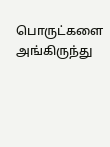பொருட்களை அங்கிருந்து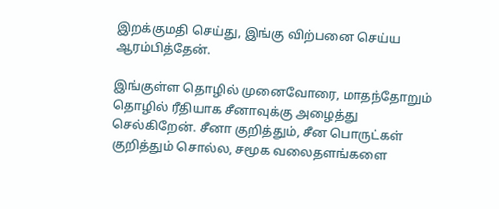இறக்குமதி செய்து, இங்கு விற்பனை செய்ய ஆரம்பித்தேன்.

இங்குள்ள தொழில் முனைவோரை, மாதந்தோறும் தொழில் ரீதியாக சீனாவுக்கு அழைத்து செல்கிறேன். சீனா குறித்தும், சீன பொருட்கள் குறித்தும் சொல்ல, சமூக வலைதளங்களை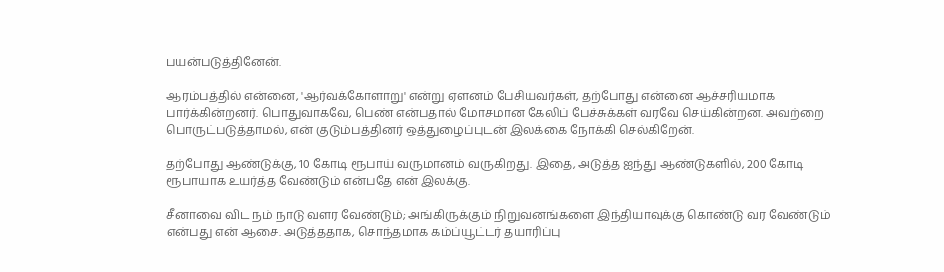பயன்படுத்தினேன்.

ஆரம்பத்தில் என்னை, 'ஆர்வக்கோளாறு' என்று ஏளனம் பேசியவர்கள், தற்போது என்னை ஆச்சரியமாக பார்க்கின்றனர். பொதுவாகவே, பெண் என்பதால் மோசமான கேலிப் பேச்சுக்கள் வரவே செய்கின்றன. அவற்றை பொருட்படுத்தாமல், என் குடும்பத்தினர் ஒத்துழைப்புடன் இலக்கை நோக்கி செல்கிறேன்.

தற்போது ஆண்டுக்கு, 10 கோடி ரூபாய் வருமானம் வருகிறது. இதை, அடுத்த ஐந்து ஆண்டுகளில், 200 கோடி ரூபாயாக உயர்த்த வேண்டும் என்பதே என் இலக்கு.

சீனாவை விட நம் நாடு வளர வேண்டும்; அங்கிருக்கும் நிறுவனங்களை இந்தியாவுக்கு கொண்டு வர வேண்டும் என்பது என் ஆசை. அடுத்ததாக, சொந்தமாக கம்ப்யூட்டர் தயாரிப்பு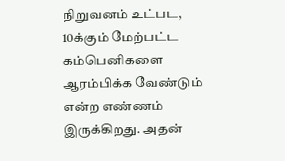நிறுவனம் உட்பட, 10க்கும் மேற்பட்ட கம்பெனிகளை ஆரம்பிக்க வேண்டும் என்ற எண்ணம் இருக்கிறது. அதன்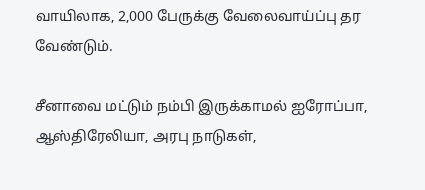வாயிலாக, 2,000 பேருக்கு வேலைவாய்ப்பு தர வேண்டும்.

சீனாவை மட்டும் நம்பி இருக்காமல் ஐரோப்பா, ஆஸ்திரேலியா, அரபு நாடுகள்,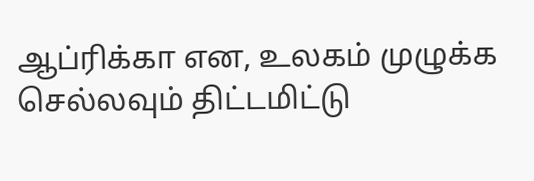ஆப்ரிக்கா என, உலகம் முழுக்க செல்லவும் திட்டமிட்டு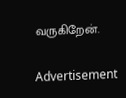வருகிறேன்.

Advertisement